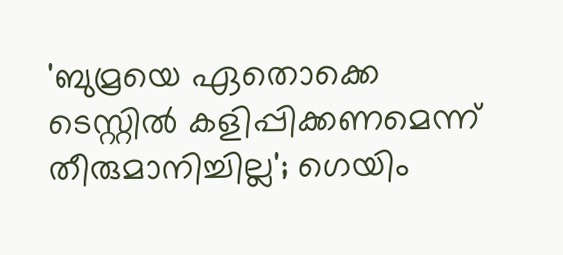'ബുമ്രയെ ഏതൊക്കെ ടെസ്റ്റില്‍ കളിപ്പിക്കണമെന്ന് തീരുമാനിച്ചില്ല'; ഗെയിം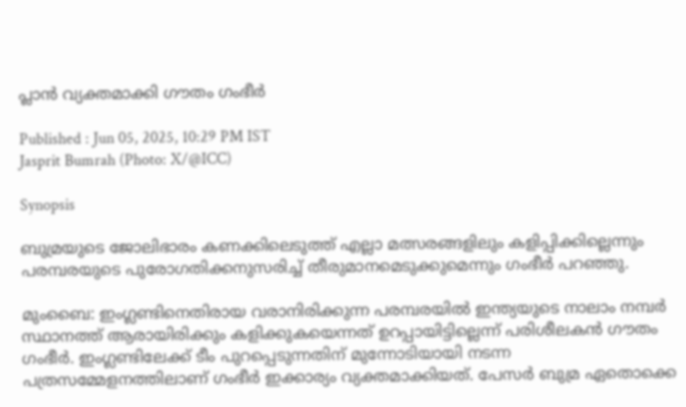പ്ലാന്‍ വ്യക്തമാക്കി ഗൗതം ഗംഭീര്‍

Published : Jun 05, 2025, 10:29 PM IST
Jasprit Bumrah (Photo: X/@ICC)

Synopsis

ബുമ്രയുടെ ജോലിഭാരം കണക്കിലെടുത്ത് എല്ലാ മത്സരങ്ങളിലും കളിപ്പിക്കില്ലെന്നും പരമ്പരയുടെ പുരോഗതിക്കനുസരിച്ച് തീരുമാനമെടുക്കുമെന്നും ഗംഭീർ പറഞ്ഞു.

മുംബൈ: ഇംഗ്ലണ്ടിനെതിരായ വരാനിരിക്കുന്ന പരമ്പരയില്‍ ഇന്ത്യയുടെ നാലാം നമ്പര്‍ സ്ഥാനത്ത് ആരായിരിക്കും കളിക്കുകയെന്നത് ഉറപ്പായിട്ടില്ലെന്ന് പരിശീലകന്‍ ഗൗതം ഗംഭീര്‍. ഇംഗ്ലണ്ടിലേക്ക് ടീം പുറപ്പെടുന്നതിന് മുന്നോടിയായി നടന്ന പത്രസമ്മേളനത്തിലാണ് ഗംഭീര്‍ ഇക്കാര്യം വ്യക്തമാക്കിയത്. പേസര്‍ ബുമ്ര ഏതൊക്കെ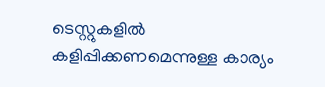ടെസ്റ്റുകളില്‍ കളിപ്പിക്കണമെന്നുള്ള കാര്യം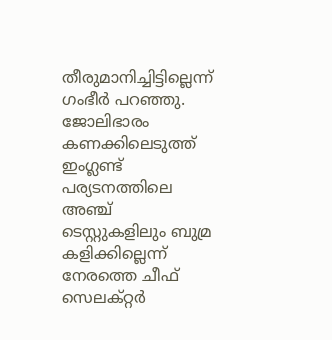തീരുമാനിച്ചിട്ടില്ലെന്ന് ഗംഭീര്‍ പറഞ്ഞു. ജോലിഭാരം കണക്കിലെടുത്ത് ഇംഗ്ലണ്ട് പര്യടനത്തിലെ അഞ്ച് ടെസ്റ്റുകളിലും ബുമ്ര കളിക്കില്ലെന്ന് നേരത്തെ ചീഫ് സെലക്റ്റര്‍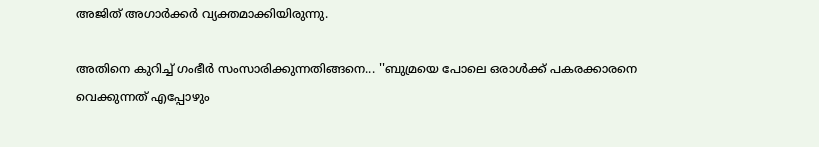അജിത് അഗാര്‍ക്കര്‍ വ്യക്തമാക്കിയിരുന്നു.

അതിനെ കുറിച്ച് ഗംഭീര്‍ സംസാരിക്കുന്നതിങ്ങനെ... ''ബുമ്രയെ പോലെ ഒരാള്‍ക്ക് പകരക്കാരനെ വെക്കുന്നത് എപ്പോഴും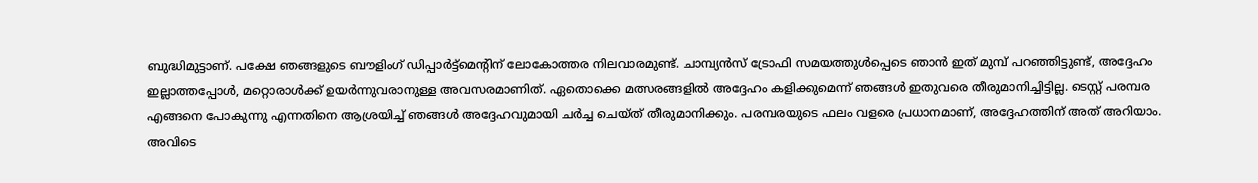ബുദ്ധിമുട്ടാണ്. പക്ഷേ ഞങ്ങളുടെ ബൗളിംഗ് ഡിപ്പാര്‍ട്ട്‌മെന്റിന് ലോകോത്തര നിലവാരമുണ്ട്. ചാമ്പ്യന്‍സ് ട്രോഫി സമയത്തുള്‍പ്പെടെ ഞാന്‍ ഇത് മുമ്പ് പറഞ്ഞിട്ടുണ്ട്, അദ്ദേഹം ഇല്ലാത്തപ്പോള്‍, മറ്റൊരാള്‍ക്ക് ഉയര്‍ന്നുവരാനുള്ള അവസരമാണിത്. ഏതൊക്കെ മത്സരങ്ങളില്‍ അദ്ദേഹം കളിക്കുമെന്ന് ഞങ്ങള്‍ ഇതുവരെ തീരുമാനിച്ചിട്ടില്ല. ടെസ്റ്റ് പരമ്പര എങ്ങനെ പോകുന്നു എന്നതിനെ ആശ്രയിച്ച് ഞങ്ങള്‍ അദ്ദേഹവുമായി ചര്‍ച്ച ചെയ്ത് തീരുമാനിക്കും. പരമ്പരയുടെ ഫലം വളരെ പ്രധാനമാണ്, അദ്ദേഹത്തിന് അത് അറിയാം. അവിടെ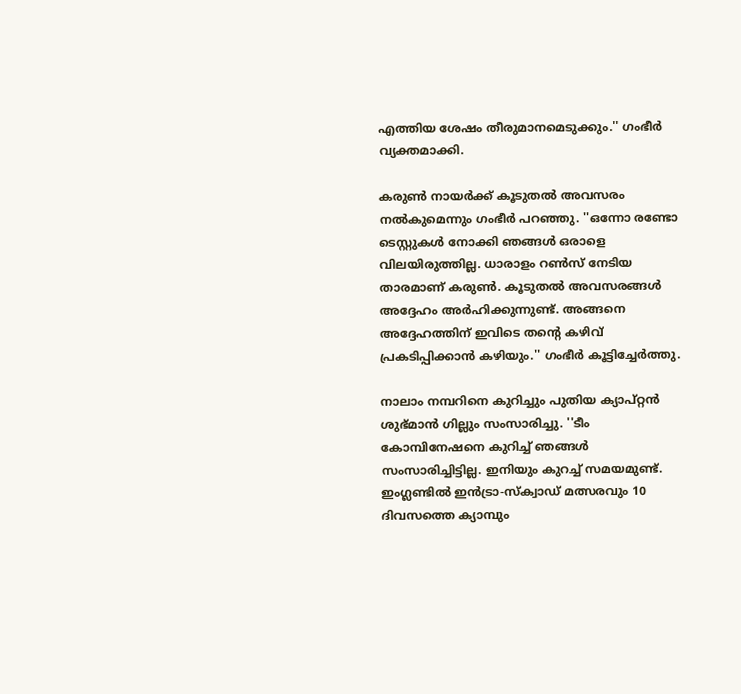എത്തിയ ശേഷം തീരുമാനമെടുക്കും.'' ഗംഭീര്‍ വ്യക്തമാക്കി.

കരുണ്‍ നായര്‍ക്ക് കൂടുതല്‍ അവസരം നല്‍കുമെന്നും ഗംഭീര്‍ പറഞ്ഞു. ''ഒന്നോ രണ്ടോ ടെസ്റ്റുകള്‍ നോക്കി ഞങ്ങള്‍ ഒരാളെ വിലയിരുത്തില്ല. ധാരാളം റണ്‍സ് നേടിയ താരമാണ് കരുണ്‍. കൂടുതല്‍ അവസരങ്ങള്‍ അദ്ദേഹം അര്‍ഹിക്കുന്നുണ്ട്. അങ്ങനെ അദ്ദേഹത്തിന് ഇവിടെ തന്റെ കഴിവ് പ്രകടിപ്പിക്കാന്‍ കഴിയും.'' ഗംഭീര്‍ കൂട്ടിച്ചേര്‍ത്തു.

നാലാം നമ്പറിനെ കുറിച്ചും പുതിയ ക്യാപ്റ്റന്‍ ശുഭ്മാന്‍ ഗില്ലും സംസാരിച്ചു. ''ടീം കോമ്പിനേഷനെ കുറിച്ച് ഞങ്ങള്‍ സംസാരിച്ചിട്ടില്ല. ഇനിയും കുറച്ച് സമയമുണ്ട്. ഇംഗ്ലണ്ടില്‍ ഇന്‍ട്രാ-സ്‌ക്വാഡ് മത്സരവും 10 ദിവസത്തെ ക്യാമ്പും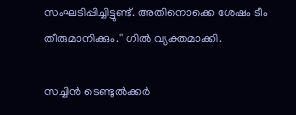സംഘടിപ്പിച്ചിട്ടുണ്ട്. അതിനൊക്കെ ശേഷം ടീം തീരുമാനിക്കും.'' ഗില്‍ വ്യക്തമാക്കി.

സച്ചിന്‍ ടെണ്ടുല്‍ക്കര്‍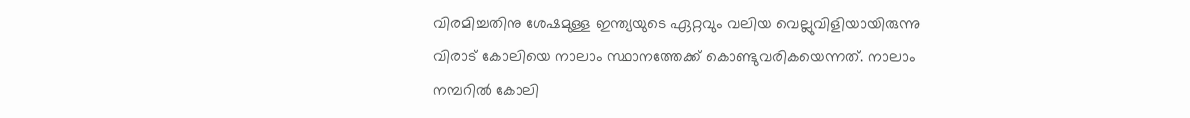വിരമിച്ചതിനു ശേഷമുള്ള ഇന്ത്യയുടെ ഏറ്റവും വലിയ വെല്ലുവിളിയായിരുന്നു വിരാട് കോലിയെ നാലാം സ്ഥാനത്തേക്ക് കൊണ്ടുവരികയെന്നത്. നാലാം നമ്പറില്‍ കോലി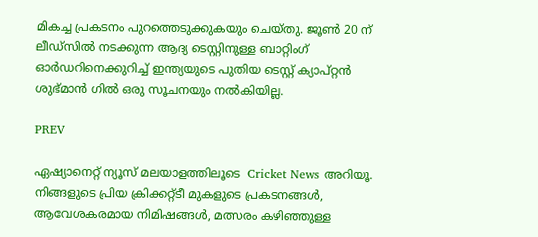മികച്ച പ്രകടനം പുറത്തെടുക്കുകയും ചെയ്തു. ജൂണ്‍ 20 ന് ലീഡ്‌സില്‍ നടക്കുന്ന ആദ്യ ടെസ്റ്റിനുള്ള ബാറ്റിംഗ് ഓര്‍ഡറിനെക്കുറിച്ച് ഇന്ത്യയുടെ പുതിയ ടെസ്റ്റ് ക്യാപ്റ്റന്‍ ശുഭ്മാന്‍ ഗില്‍ ഒരു സൂചനയും നല്‍കിയില്ല.

PREV

ഏഷ്യാനെറ്റ് ന്യൂസ് മലയാളത്തിലൂടെ  Cricket News അറിയൂ.  നിങ്ങളുടെ പ്രിയ ക്രിക്കറ്റ്ടീ മുകളുടെ പ്രകടനങ്ങൾ, ആവേശകരമായ നിമിഷങ്ങൾ, മത്സരം കഴിഞ്ഞുള്ള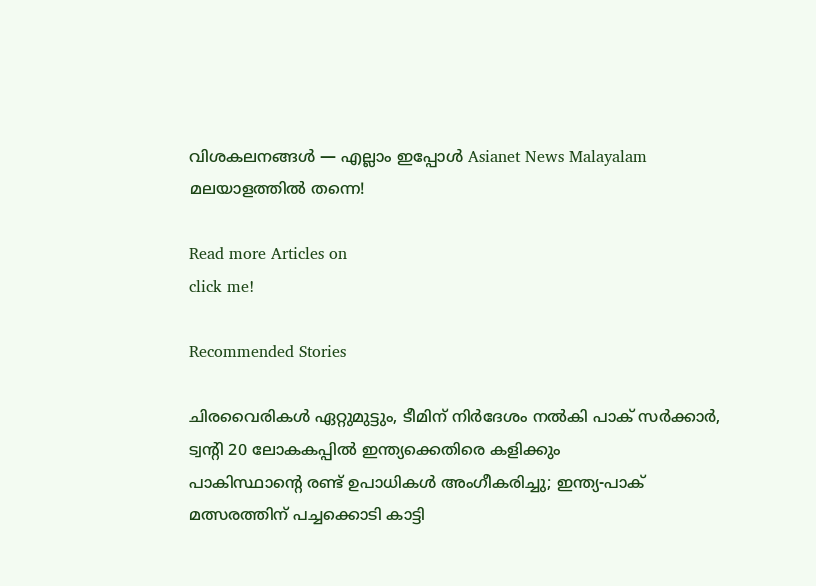വിശകലനങ്ങൾ — എല്ലാം ഇപ്പോൾ Asianet News Malayalam മലയാളത്തിൽ തന്നെ!

Read more Articles on
click me!

Recommended Stories

ചിരവൈരികൾ ഏറ്റുമുട്ടും, ടീമിന് നിർദേശം നൽകി പാക് സർക്കാർ, ട്വന്‍റി 20 ലോകകപ്പിൽ ഇന്ത്യക്കെതിരെ കളിക്കും
പാകിസ്ഥാന്‍റെ രണ്ട് ഉപാധികൾ അംഗീകരിച്ചു; ഇന്ത്യ-പാക് മത്സരത്തിന് പച്ചക്കൊടി കാട്ടി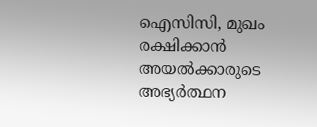ഐസിസി, മുഖം രക്ഷിക്കാൻ അയൽക്കാരുടെ അഭ്യർത്ഥന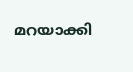മറയാക്കി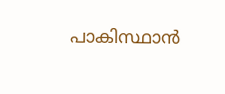പാകിസ്ഥാന്‍